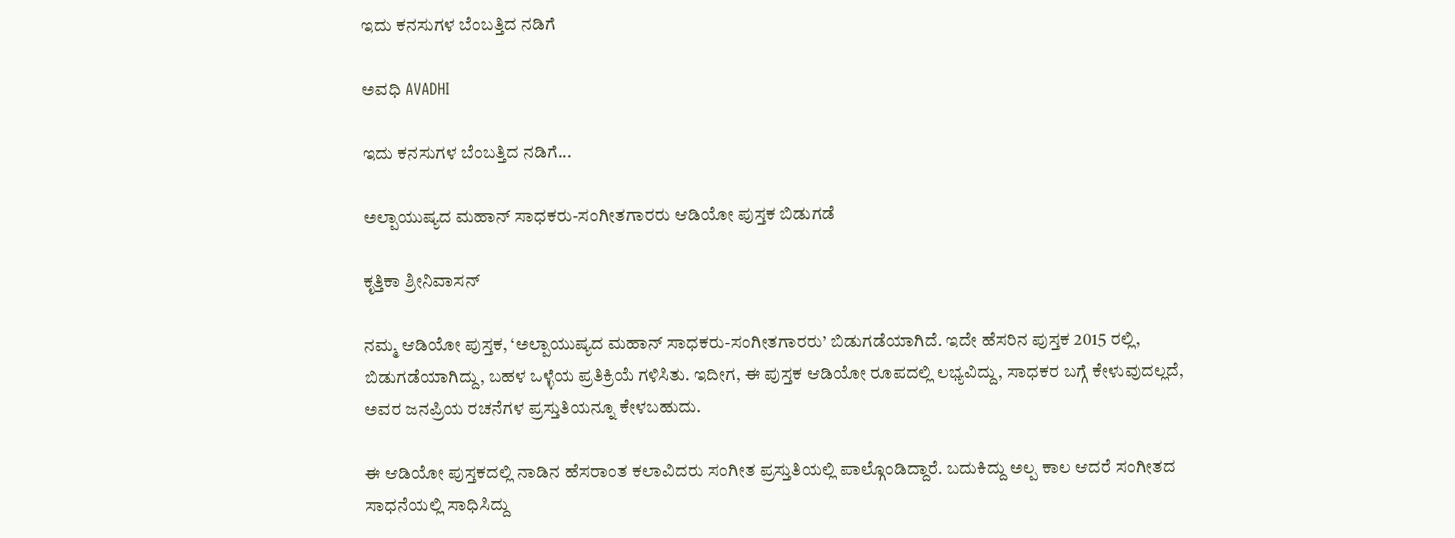ಇದು ಕನಸುಗಳ ಬೆಂಬತ್ತಿದ ನಡಿಗೆ‍

ಅವಧಿ AVADHI

ಇದು ಕನಸುಗಳ ಬೆಂಬತ್ತಿದ ನಡಿಗೆ...

ಅಲ್ಪಾಯುಷ್ಯದ ಮಹಾನ್ ಸಾಧಕರು-ಸಂಗೀತಗಾರರು ಆಡಿಯೋ ಪುಸ್ತಕ ಬಿಡುಗಡೆ

ಕೃತ್ತಿಕಾ ಶ್ರೀನಿವಾಸನ್

ನಮ್ಮ ಆಡಿಯೋ ಪುಸ್ತಕ, ‘ಅಲ್ಪಾಯುಷ್ಯದ ಮಹಾನ್ ಸಾಧಕರು-ಸಂಗೀತಗಾರರು’ ಬಿಡುಗಡೆಯಾಗಿದೆ. ಇದೇ ಹೆಸರಿನ ಪುಸ್ತಕ 2015 ರಲ್ಲಿ, ಬಿಡುಗಡೆಯಾಗಿದ್ದು, ಬಹಳ ಒಳ್ಳೆಯ ಪ್ರತಿಕ್ರಿಯೆ ಗಳಿಸಿತು. ಇದೀಗ, ಈ ಪುಸ್ತಕ ಆಡಿಯೋ ರೂಪದಲ್ಲಿ ಲಭ್ಯವಿದ್ದು, ಸಾಧಕರ ಬಗ್ಗೆ ಕೇಳುವುದಲ್ಲದೆ, ಅವರ ಜನಪ್ರಿಯ ರಚನೆಗಳ ಪ್ರಸ್ತುತಿಯನ್ನೂ ಕೇಳಬಹುದು.

ಈ ಆಡಿಯೋ ಪುಸ್ತಕದಲ್ಲಿ ನಾಡಿನ ಹೆಸರಾಂತ ಕಲಾವಿದರು ಸಂಗೀತ ಪ್ರಸ್ತುತಿಯಲ್ಲಿ ಪಾಲ್ಗೊಂಡಿದ್ದಾರೆ. ಬದುಕಿದ್ದು ಅಲ್ಪ ಕಾಲ ಆದರೆ ಸಂಗೀತದ ಸಾಧನೆಯಲ್ಲಿ ಸಾಧಿಸಿದ್ದು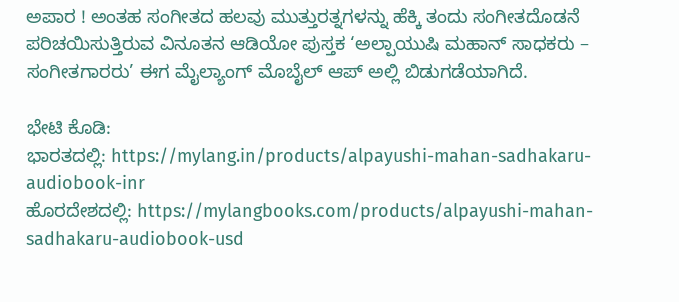ಅಪಾರ ! ಅಂತಹ ಸಂಗೀತದ ಹಲವು ಮುತ್ತುರತ್ನಗಳನ್ನು ಹೆಕ್ಕಿ ತಂದು ಸಂಗೀತದೊಡನೆ ಪರಿಚಯಿಸುತ್ತಿರುವ ವಿನೂತನ ಆಡಿಯೋ ಪುಸ್ತಕ ‘ಅಲ್ಪಾಯುಷಿ ಮಹಾನ್ ಸಾಧಕರು – ಸಂಗೀತಗಾರರು’ ಈಗ ಮೈಲ್ಯಾಂಗ್ ಮೊಬೈಲ್ ಆಪ್ ಅಲ್ಲಿ ಬಿಡುಗಡೆಯಾಗಿದೆ.

ಭೇಟಿ ಕೊಡಿ:
ಭಾರತದಲ್ಲಿ: https://mylang.in/products/alpayushi-mahan-sadhakaru-audiobook-inr
ಹೊರದೇಶದಲ್ಲಿ: https://mylangbooks.com/products/alpayushi-mahan-sadhakaru-audiobook-usd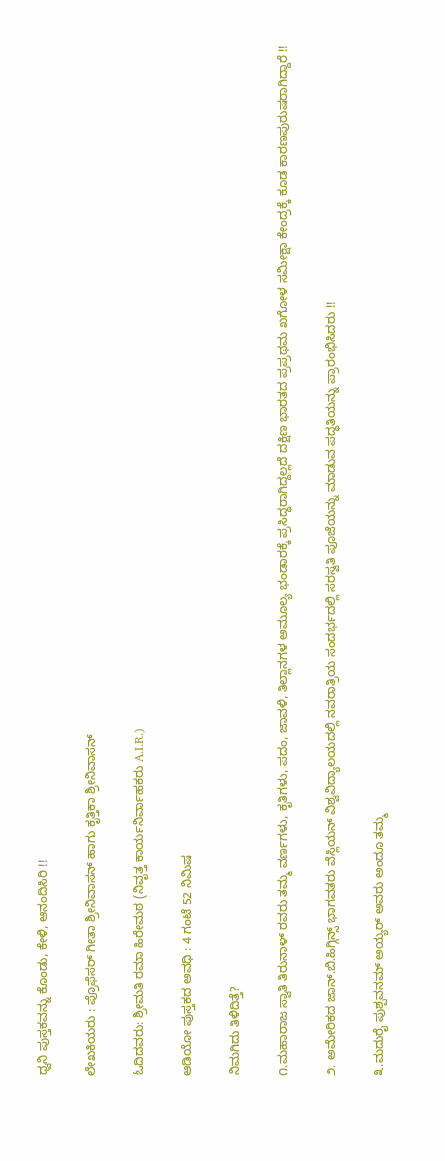ಧ್ವನಿ ಪುಸ್ತಕವನ್ನು ಕೊಂಡು, ಕೇಳಿ, ಆನಂದಿಸಿರಿ !!

ಲೇಖಕಿಯರು : ಪ್ರೊಫೆಸರ್ ಗೀತಾ ಶ್ರೀನಿವಾಸನ್ ಹಾಗು ಕೃತ್ತಿಕಾ ಶ್ರೀನಿವಾಸನ್

ಓದಿದವರು: ಶ್ರೀಮತಿ ರಮಾ ಹಿರೇಮಠ (ನಿವೃತ್ತ ಕಾರ್ಯನಿರ್ವಾಹಕರು A.I.R.)

ಆಡಿಯೋ ಪುಸ್ತಕದ ಅವಧಿ : 4 ಗಂಟೆ 52 ನಿಮಿಷ

ನಿಮಗಿದು ತಿಳಿದಿತ್ತೆ?

೧.ಮಹಾರಾಜ ಸ್ವಾತಿ ತಿರುನಾಳ್ ರವರು ತಮ್ಮ ವರ್ಣಗಳು, ಕೃತಿಗಳು, ಪದಂ, ಜಾವಳಿ, ತಿಲ್ಲಾನಗಳ ಅಮೂಲ್ಯ ಭಂಡಾರಕ್ಕೆ ಪ್ರಸಿದ್ಧರಾಗಿದ್ದಲ್ಲದೆ ದಕ್ಷಿಣ ಭಾರತದ ಪ್ರಪ್ರಥಮ ಖಗೋಳ ಸಮೀಕ್ಷಾ ಕೇಂದ್ರಕ್ಕೆ ಕೂಡ ಕಾರಣಪುರುಷರಾಗಿದ್ದಾರೆ !!

೨. ಅಮೇರಿಕದ ಜಾನ್.ಬಿ.ಹಿಗ್ಗಿನ್ಸ್ ಭಾಗವತರು ವೆಸ್ಲಿಯನ್ ವಿಶ್ವವಿದ್ಯಾಲಯದಲ್ಲಿ ನವರಾತ್ರಿಯ ಸಂದರ್ಭದಲ್ಲಿ ಸರಸ್ವತಿ ಪೂಜೆಯನ್ನು ಮಾಡುವ ಪದ್ಧತಿಯನ್ನು ಪ್ರಾರಂಭಿಸಿದರು !!

೩.ಮದುರೈ ಪುಶ್ಪವನಮ್ ಅಯ್ಯರ್ ಅವರು ಅಂದೂ ತಮ್ಮ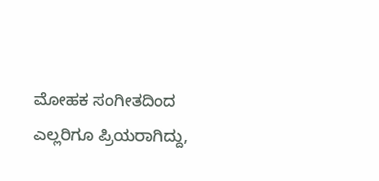ಮೋಹಕ ಸಂಗೀತದಿಂದ ಎಲ್ಲರಿಗೂ ಪ್ರಿಯರಾಗಿದ್ದು,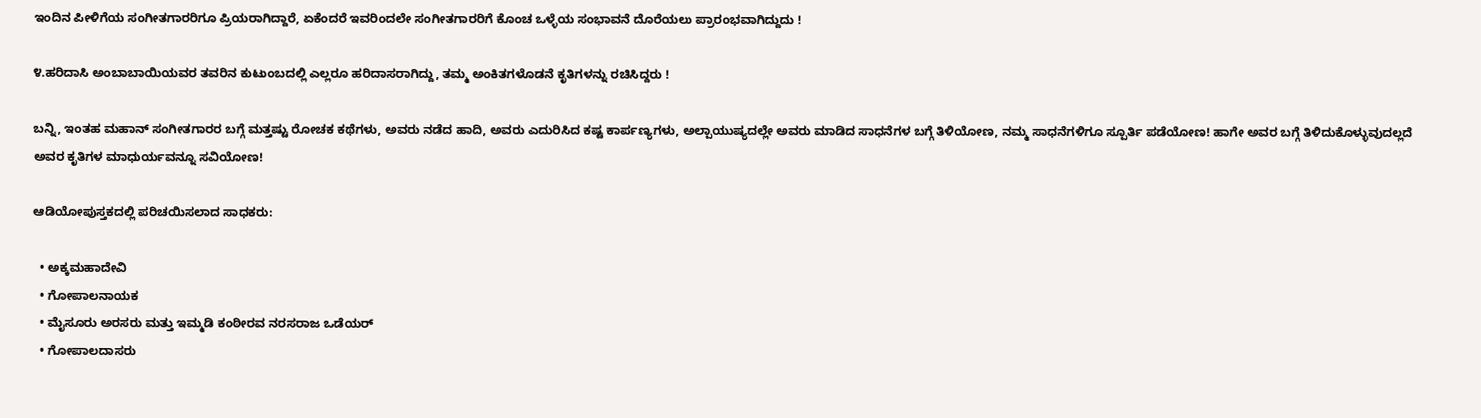ಇಂದಿನ ಪೀಳಿಗೆಯ ಸಂಗೀತಗಾರರಿಗೂ ಪ್ರಿಯರಾಗಿದ್ದಾರೆ, ಏಕೆಂದರೆ ಇವರಿಂದಲೇ ಸಂಗೀತಗಾರರಿಗೆ ಕೊಂಚ ಒಳ್ಳೆಯ ಸಂಭಾವನೆ ದೊರೆಯಲು ಪ್ರಾರಂಭವಾಗಿದ್ದುದು !

೪.ಹರಿದಾಸಿ ಅಂಬಾಬಾಯಿಯವರ ತವರಿನ ಕುಟುಂಬದಲ್ಲಿ ಎಲ್ಲರೂ ಹರಿದಾಸರಾಗಿದ್ದು, ತಮ್ಮ ಅಂಕಿತಗಳೊಡನೆ ಕೃತಿಗಳನ್ನು ರಚಿಸಿದ್ದರು !

ಬನ್ನಿ, ಇಂತಹ ಮಹಾನ್ ಸಂಗೀತಗಾರರ ಬಗ್ಗೆ ಮತ್ತಷ್ಟು ರೋಚಕ ಕಥೆಗಳು, ಅವರು ನಡೆದ ಹಾದಿ, ಅವರು ಎದುರಿಸಿದ ಕಷ್ಟ ಕಾರ್ಪಣ್ಯಗಳು, ಅಲ್ಪಾಯುಷ್ಯದಲ್ಲೇ ಅವರು ಮಾಡಿದ ಸಾಧನೆಗಳ ಬಗ್ಗೆ ತಿಳಿಯೋಣ, ನಮ್ಮ ಸಾಧನೆಗಳಿಗೂ ಸ್ಪೂರ್ತಿ ಪಡೆಯೋಣ! ಹಾಗೇ ಅವರ ಬಗ್ಗೆ ತಿಳಿದುಕೊಳ್ಳುವುದಲ್ಲದೆ ಅವರ ಕೃತಿಗಳ ಮಾಧುರ್ಯವನ್ನೂ ಸವಿಯೋಣ!

ಆಡಿಯೋಪುಸ್ತಕದಲ್ಲಿ ಪರಿಚಯಿಸಲಾದ ಸಾಧಕರು:

  • ಅಕ್ಕಮಹಾದೇವಿ
  • ಗೋಪಾಲನಾಯಕ
  • ಮೈಸೂರು ಅರಸರು ಮತ್ತು ಇಮ್ಮಡಿ ಕಂಠೀರವ ನರಸರಾಜ ಒಡೆಯರ್
  • ಗೋಪಾಲದಾಸರು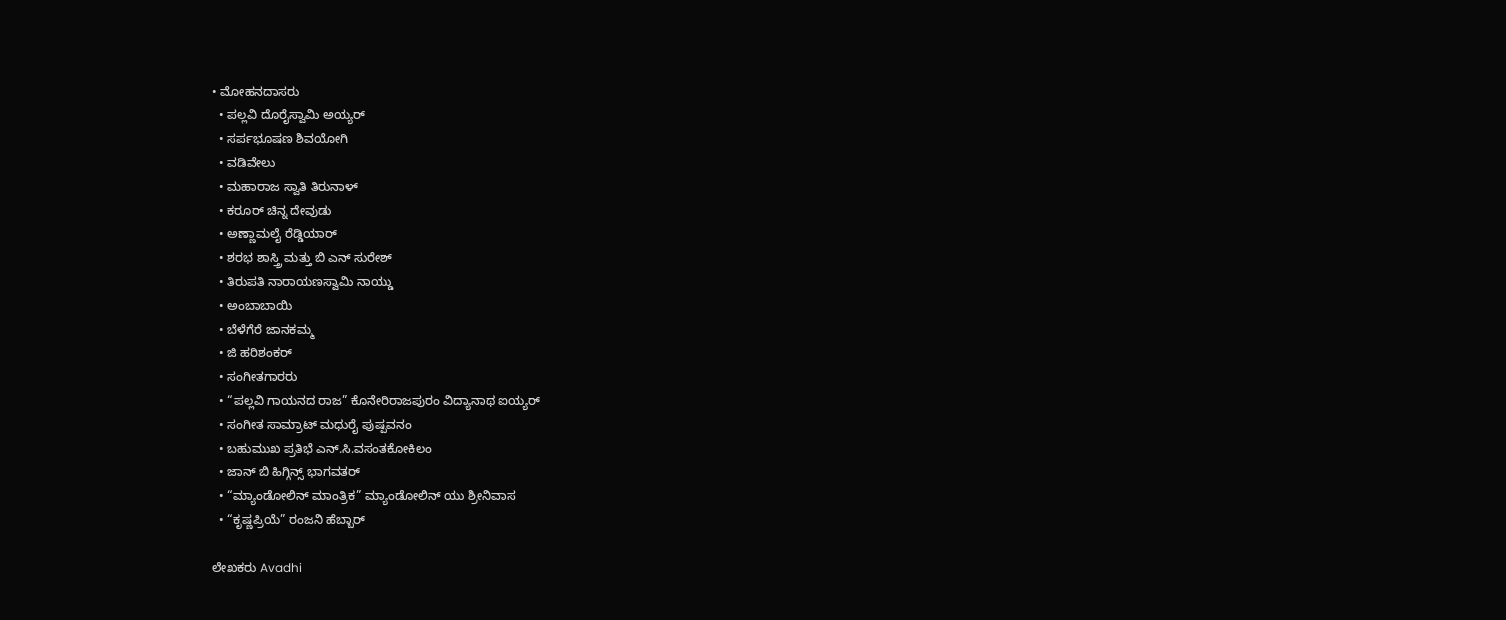• ಮೋಹನದಾಸರು
  • ಪಲ್ಲವಿ ದೊರೈಸ್ವಾಮಿ ಅಯ್ಯರ್
  • ಸರ್ಪಭೂಷಣ ಶಿವಯೋಗಿ
  • ವಡಿವೇಲು
  • ಮಹಾರಾಜ ಸ್ವಾತಿ ತಿರುನಾಳ್
  • ಕರೂರ್ ಚಿನ್ನ ದೇವುಡು
  • ಅಣ್ಣಾಮಲೈ ರೆಡ್ಡಿಯಾರ್
  • ಶರಭ ಶಾಸ್ತ್ರಿ ಮತ್ತು ಬಿ ಎನ್ ಸುರೇಶ್
  • ತಿರುಪತಿ ನಾರಾಯಣಸ್ವಾಮಿ ನಾಯ್ಡು
  • ಅಂಬಾಬಾಯಿ
  • ಬೆಳೆಗೆರೆ ಜಾನಕಮ್ಮ
  • ಜಿ ಹರಿಶಂಕರ್
  • ಸಂಗೀತಗಾರರು
  • “ಪಲ್ಲವಿ ಗಾಯನದ ರಾಜ” ಕೊನೇರಿರಾಜಪುರಂ ವಿದ್ಯಾನಾಥ ಐಯ್ಯರ್
  • ಸಂಗೀತ ಸಾಮ್ರಾಟ್ ಮಧುರೈ ಪುಷ್ಪವನಂ
  • ಬಹುಮುಖ ಪ್ರತಿಭೆ ಎನ್.ಸಿ.ವಸಂತಕೋಕಿಲಂ
  • ಜಾನ್ ಬಿ ಹಿಗ್ಗಿನ್ಸ್ ಭಾಗವತರ್
  • “ಮ್ಯಾಂಡೋಲಿನ್ ಮಾಂತ್ರಿಕ” ಮ್ಯಾಂಡೋಲಿನ್ ಯು ಶ್ರೀನಿವಾಸ
  • “ಕೃಷ್ಣಪ್ರಿಯೆ” ರಂಜನಿ ಹೆಬ್ಬಾರ್

ಲೇಖಕರು Avadhi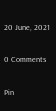20 June, 2021

0 Comments

Pin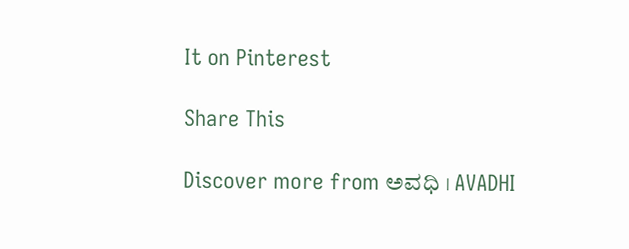It on Pinterest

Share This

Discover more from ಅವಧಿ । AVADHI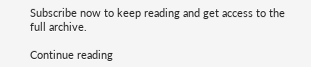Subscribe now to keep reading and get access to the full archive.

Continue reading